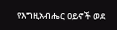የእግዚአብሔር ዐይኖች ወደ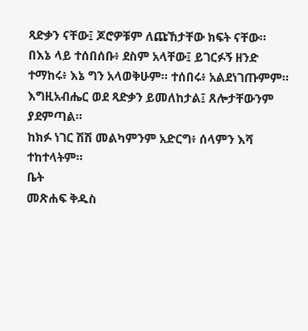ጻድቃን ናቸው፤ ጆሮዎቹም ለጩኸታቸው ክፍት ናቸው።
በእኔ ላይ ተሰበሰቡ፥ ደስም አላቸው፤ ይገርፉኝ ዘንድ ተማከሩ፥ እኔ ግን አላወቅሁም። ተሰበሩ፥ አልደነገጡምም።
እግዚአብሔር ወደ ጻድቃን ይመለከታል፤ ጸሎታቸውንም ያደምጣል።
ከክፉ ነገር ሽሽ መልካምንም አድርግ፥ ሰላምን እሻ ተከተላትም።
ቤት
መጽሐፍ ቅዱስ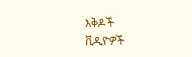እቅዶች
ቪዲዮዎች